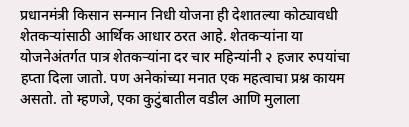प्रधानमंत्री किसान सन्मान निधी योजना ही देशातल्या कोट्यावधी शेतकऱ्यांसाठी आर्थिक आधार ठरत आहे. शेतकऱ्यांना या योजनेअंतर्गत पात्र शेतकऱ्यांना दर चार महिन्यांनी २ हजार रुपयांचा हप्ता दिला जातो. पण अनेकांच्या मनात एक महत्वाचा प्रश्न कायम असतो. तो म्हणजे, एका कुटुंबातील वडील आणि मुलाला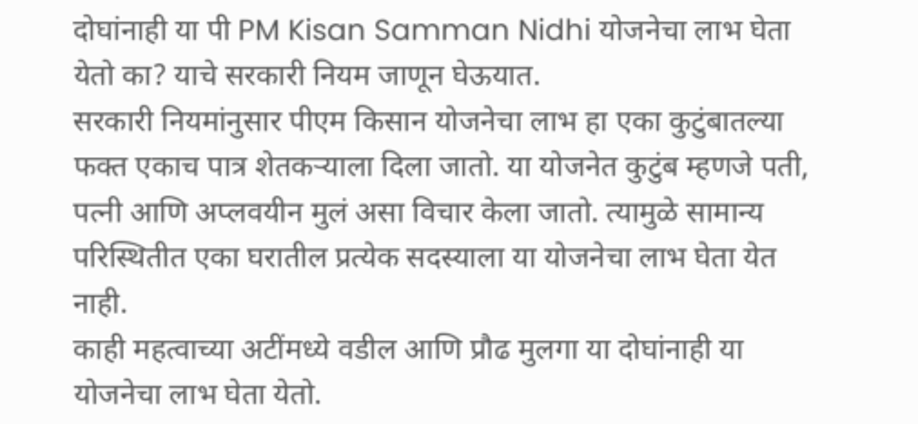दोघांनाही या पी PM Kisan Samman Nidhi योजनेचा लाभ घेता येतो का? याचे सरकारी नियम जाणून घेऊयात.
सरकारी नियमांनुसार पीएम किसान योजनेचा लाभ हा एका कुटुंबातल्या फक्त एकाच पात्र शेतकऱ्याला दिला जातो. या योजनेत कुटुंब म्हणजे पती, पत्नी आणि अप्लवयीन मुलं असा विचार केला जातो. त्यामुळे सामान्य परिस्थितीत एका घरातील प्रत्येक सदस्याला या योजनेचा लाभ घेता येत नाही.
काही महत्वाच्या अटींमध्ये वडील आणि प्रौढ मुलगा या दोघांनाही या योजनेचा लाभ घेता येतो.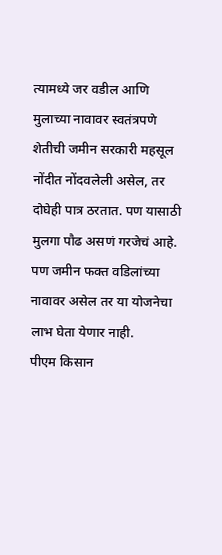त्यामध्ये जर वडील आणि मुलाच्या नावावर स्वतंत्रपणे शेतीची जमीन सरकारी महसूल नोंदीत नोंदवलेली असेल, तर दोघेही पात्र ठरतात. पण यासाठी मुलगा पौढ असणं गरजेचं आहे. पण जमीन फक्त वडिलांच्या नावावर असेल तर या योजनेचा लाभ घेता येणार नाही.
पीएम किसान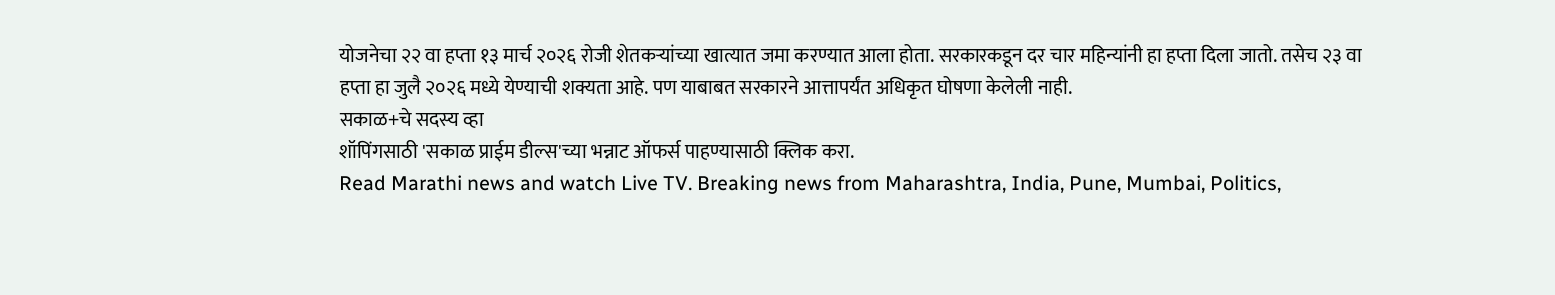योजनेचा २२ वा हप्ता १३ मार्च २०२६ रोजी शेतकऱ्यांच्या खात्यात जमा करण्यात आला होता. सरकारकडून दर चार महिन्यांनी हा हप्ता दिला जातो. तसेच २३ वा हप्ता हा जुलै २०२६ मध्ये येण्याची शक्यता आहे. पण याबाबत सरकारने आत्तापर्यंत अधिकृत घोषणा केलेली नाही.
सकाळ+चे सदस्य व्हा
शॉपिंगसाठी 'सकाळ प्राईम डील्स'च्या भन्नाट ऑफर्स पाहण्यासाठी क्लिक करा.
Read Marathi news and watch Live TV. Breaking news from Maharashtra, India, Pune, Mumbai, Politics,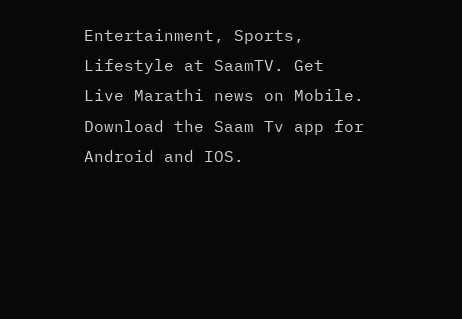Entertainment, Sports, Lifestyle at SaamTV. Get Live Marathi news on Mobile. Download the Saam Tv app for Android and IOS.